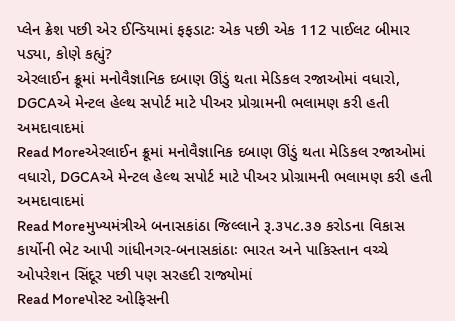પ્લેન ક્રેશ પછી એર ઈન્ડિયામાં ફફડાટઃ એક પછી એક 112 પાઈલટ બીમાર પડ્યા, કોણે કહ્યું?
એરલાઈન ક્રૂમાં મનોવૈજ્ઞાનિક દબાણ ઊંડું થતા મેડિકલ રજાઓમાં વધારો, DGCAએ મેન્ટલ હેલ્થ સપોર્ટ માટે પીઅર પ્રોગ્રામની ભલામણ કરી હતી અમદાવાદમાં
Read Moreએરલાઈન ક્રૂમાં મનોવૈજ્ઞાનિક દબાણ ઊંડું થતા મેડિકલ રજાઓમાં વધારો, DGCAએ મેન્ટલ હેલ્થ સપોર્ટ માટે પીઅર પ્રોગ્રામની ભલામણ કરી હતી અમદાવાદમાં
Read Moreમુખ્યમંત્રીએ બનાસકાંઠા જિલ્લાને રૂ.૩૫૮.૩૭ કરોડના વિકાસ કાર્યોની ભેટ આપી ગાંધીનગર-બનાસકાંઠાઃ ભારત અને પાકિસ્તાન વચ્ચે ઓપરેશન સિંદૂર પછી પણ સરહદી રાજ્યોમાં
Read Moreપોસ્ટ ઓફિસની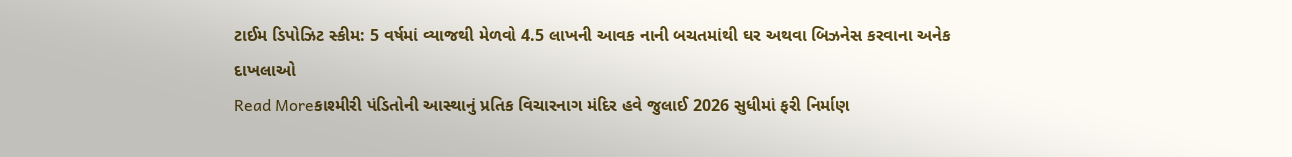ટાઈમ ડિપોઝિટ સ્કીમ: 5 વર્ષમાં વ્યાજથી મેળવો 4.5 લાખની આવક નાની બચતમાંથી ઘર અથવા બિઝનેસ કરવાના અનેક દાખલાઓ
Read Moreકાશ્મીરી પંડિતોની આસ્થાનું પ્રતિક વિચારનાગ મંદિર હવે જુલાઈ 2026 સુધીમાં ફરી નિર્માણ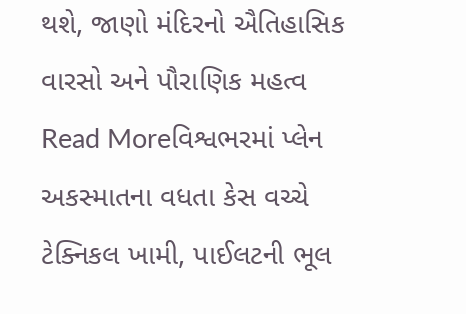થશે, જાણો મંદિરનો ઐતિહાસિક વારસો અને પૌરાણિક મહત્વ
Read Moreવિશ્વભરમાં પ્લેન અકસ્માતના વધતા કેસ વચ્ચે ટેક્નિકલ ખામી, પાઈલટની ભૂલ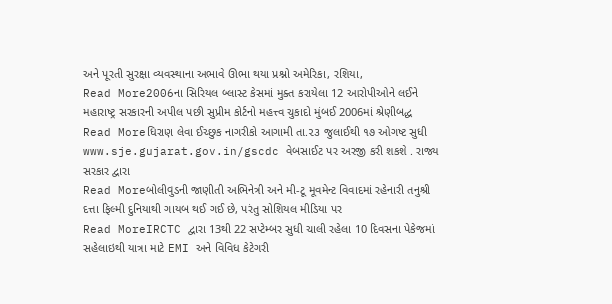અને પૂરતી સુરક્ષા વ્યવસ્થાના અભાવે ઊભા થયા પ્રશ્નો અમેરિકા, રશિયા,
Read More2006ના સિરિયલ બ્લાસ્ટ કેસમાં મુક્ત કરાયેલા 12 આરોપીઓને લઈને મહારાષ્ટ્ર સરકારની અપીલ પછી સુપ્રીમ કોર્ટનો મહત્ત્વ ચુકાદો મુંબઈ 2006માં શ્રેણીબદ્ધ
Read Moreધિરાણ લેવા ઈચ્છુક નાગરીકો આગામી તા.૨૩ જુલાઈથી ૧૭ ઓગષ્ટ સુધી www.sje.gujarat.gov.in/gscdc વેબસાઈટ પર અરજી કરી શકશે . રાજ્ય સરકાર દ્વારા
Read Moreબોલીવુડની જાણીતી અભિનેત્રી અને મી-ટૂ મૂવમેન્ટ વિવાદમાં રહેનારી તનુશ્રી દત્તા ફિલ્મી દુનિયાથી ગાયબ થઈ ગઈ છે, પરંતુ સોશિયલ મીડિયા પર
Read MoreIRCTC દ્વારા 13થી 22 સપ્ટેમ્બર સુધી ચાલી રહેલા 10 દિવસના પેકેજમાં સહેલાઇથી યાત્રા માટે EMI અને વિવિધ કેટેગરી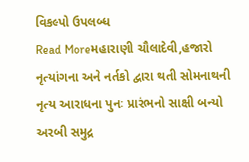વિકલ્પો ઉપલબ્ધ
Read Moreમહારાણી ચૌલાદેવી,હજારો નૃત્યાંગના અને નર્તકો દ્વારા થતી સોમનાથની નૃત્ય આરાધના પુનઃ પ્રારંભનો સાક્ષી બન્યો અરબી સમુદ્ર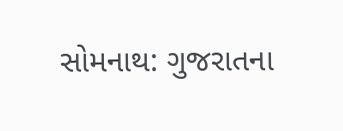સોમનાથ: ગુજરાતના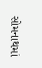સોમનાથમાં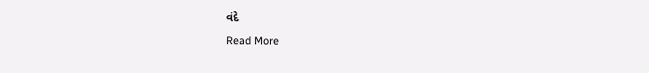વંદે
Read More